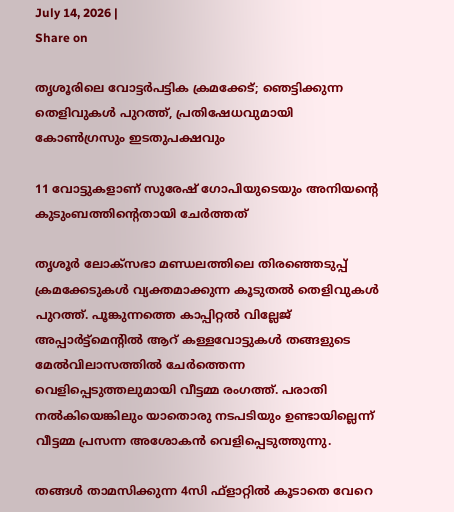July 14, 2026 |
Share on

തൃശൂരിലെ വോട്ടര്‍പട്ടിക ക്രമക്കേട്; ഞെട്ടിക്കുന്ന തെളിവുകള്‍ പുറത്ത്, പ്രതിഷേധവുമായി കോണ്‍ഗ്രസും ഇടതുപക്ഷവും

11 വോട്ടുകളാണ് സുരേഷ് ഗോപിയുടെയും അനിയന്റെ കുടുംബത്തിന്റെതായി ചേര്‍ത്തത്

തൃശൂര്‍ ലോക്‌സഭാ മണ്ഡലത്തിലെ തിരഞ്ഞെടുപ്പ് ക്രമക്കേടുകള്‍ വ്യക്തമാക്കുന്ന കൂടുതല്‍ തെളിവുകള്‍ പുറത്ത്. പൂങ്കുന്നത്തെ കാപ്പിറ്റല്‍ വില്ലേജ് അപ്പാര്‍ട്ട്‌മെന്റില്‍ ആറ് കള്ളവോട്ടുകള്‍ തങ്ങളുടെ മേല്‍വിലാസത്തില്‍ ചേര്‍ത്തെന്ന വെളിപ്പെടുത്തലുമായി വീട്ടമ്മ രംഗത്ത്. പരാതി നല്‍കിയെങ്കിലും യാതൊരു നടപടിയും ഉണ്ടായില്ലെന്ന് വീട്ടമ്മ പ്രസന്ന അശോകന്‍ വെളിപ്പെടുത്തുന്നു.

തങ്ങള്‍ താമസിക്കുന്ന 4സി ഫ്‌ളാറ്റില്‍ കൂടാതെ വേറെ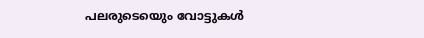പലരുടെയെും വോട്ടുകള്‍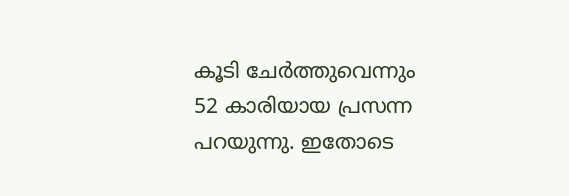കൂടി ചേര്‍ത്തുവെന്നും 52 കാരിയായ പ്രസന്ന പറയുന്നു. ഇതോടെ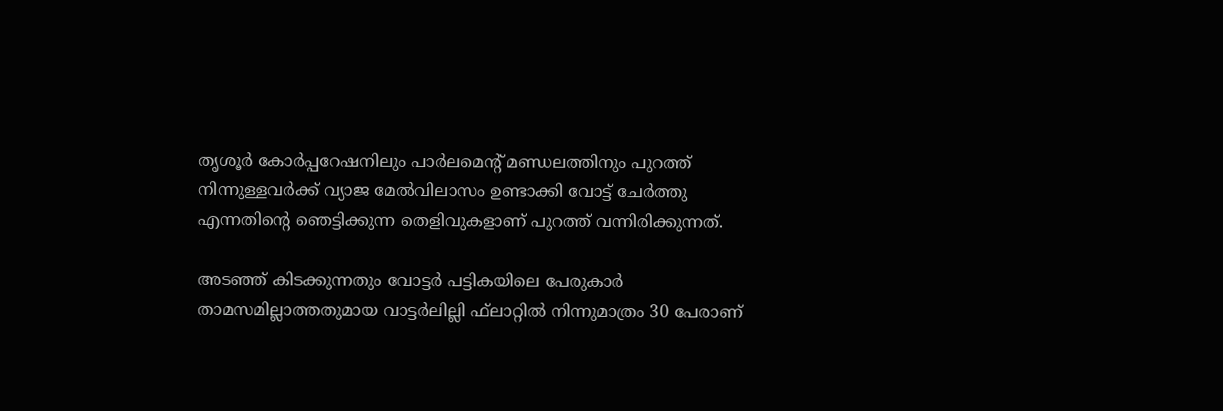തൃശൂര്‍ കോര്‍പ്പറേഷനിലും പാര്‍ലമെന്റ് മണ്ഡലത്തിനും പുറത്ത് നിന്നുള്ളവര്‍ക്ക് വ്യാജ മേല്‍വിലാസം ഉണ്ടാക്കി വോട്ട് ചേര്‍ത്തു എന്നതിന്റെ ഞെട്ടിക്കുന്ന തെളിവുകളാണ് പുറത്ത് വന്നിരിക്കുന്നത്.

അടഞ്ഞ് കിടക്കുന്നതും വോട്ടര്‍ പട്ടികയിലെ പേരുകാര്‍ താമസമില്ലാത്തതുമായ വാട്ടര്‍ലില്ലി ഫ്‌ലാറ്റില്‍ നിന്നുമാത്രം 30 പേരാണ്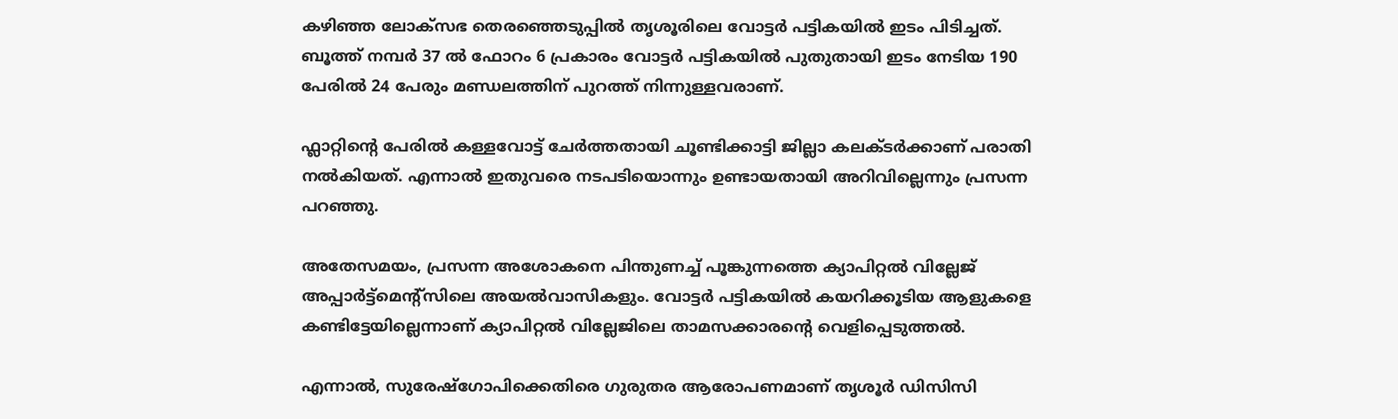കഴിഞ്ഞ ലോക്‌സഭ തെരഞ്ഞെടുപ്പില്‍ തൃശൂരിലെ വോട്ടര്‍ പട്ടികയില്‍ ഇടം പിടിച്ചത്.
ബൂത്ത് നമ്പര്‍ 37 ല്‍ ഫോറം 6 പ്രകാരം വോട്ടര്‍ പട്ടികയില്‍ പുതുതായി ഇടം നേടിയ 190 പേരില്‍ 24 പേരും മണ്ഡലത്തിന് പുറത്ത് നിന്നുള്ളവരാണ്.

ഫ്ലാറ്റിന്റെ പേരില്‍ കള്ളവോട്ട് ചേര്‍ത്തതായി ചൂണ്ടിക്കാട്ടി ജില്ലാ കലക്ടര്‍ക്കാണ് പരാതി നല്‍കിയത്. എന്നാല്‍ ഇതുവരെ നടപടിയൊന്നും ഉണ്ടായതായി അറിവില്ലെന്നും പ്രസന്ന പറഞ്ഞു.

അതേസമയം, പ്രസന്ന അശോകനെ പിന്തുണച്ച് പൂങ്കുന്നത്തെ ക്യാപിറ്റല്‍ വില്ലേജ് അപ്പാര്‍ട്ട്‌മെന്റ്‌സിലെ അയല്‍വാസികളും. വോട്ടര്‍ പട്ടികയില്‍ കയറിക്കൂടിയ ആളുകളെ കണ്ടിട്ടേയില്ലെന്നാണ് ക്യാപിറ്റല്‍ വില്ലേജിലെ താമസക്കാരന്റെ വെളിപ്പെടുത്തല്‍.

എന്നാല്‍, സുരേഷ്‌ഗോപിക്കെതിരെ ഗുരുതര ആരോപണമാണ് തൃശൂര്‍ ഡിസിസി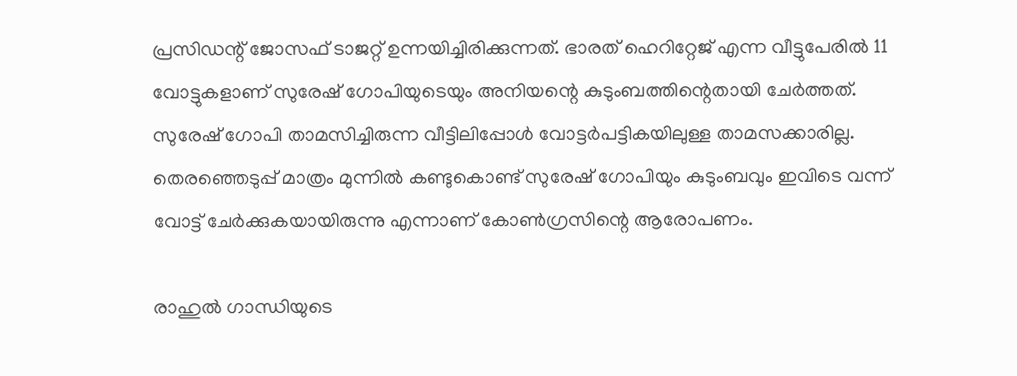പ്രസിഡന്റ് ജോസഫ് ടാജറ്റ് ഉന്നയിച്ചിരിക്കുന്നത്. ഭാരത് ഹെറിറ്റേജ് എന്ന വീട്ടുപേരില്‍ 11 വോട്ടുകളാണ് സുരേഷ് ഗോപിയുടെയും അനിയന്റെ കുടുംബത്തിന്റെതായി ചേര്‍ത്തത്. സുരേഷ് ഗോപി താമസിച്ചിരുന്ന വീട്ടിലിപ്പോള്‍ വോട്ടര്‍പട്ടികയിലുള്ള താമസക്കാരില്ല. തെരഞ്ഞെടുപ്പ് മാത്രം മുന്നില്‍ കണ്ടുകൊണ്ട് സുരേഷ് ഗോപിയും കുടുംബവും ഇവിടെ വന്ന് വോട്ട് ചേര്‍ക്കുകയായിരുന്നു എന്നാണ് കോണ്‍ഗ്രസിന്റെ ആരോപണം.

രാഹുല്‍ ഗാന്ധിയുടെ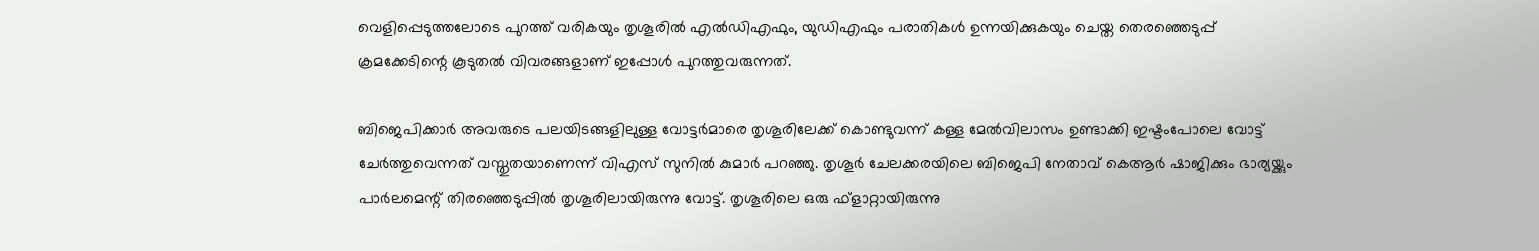വെളിപ്പെടുത്തലോടെ പുറത്ത് വരികയും തൃശൂരില്‍ എല്‍ഡിഎഫും, യുഡിഎഫും പരാതികള്‍ ഉന്നയിക്കുകയും ചെയ്ത തെരഞ്ഞെടുപ്പ് ക്രമക്കേടിന്റെ കൂടുതല്‍ വിവരങ്ങളാണ് ഇപ്പോള്‍ പുറത്തുവരുന്നത്.

ബിജെപിക്കാര്‍ അവരുടെ പലയിടങ്ങളിലുള്ള വോട്ടര്‍മാരെ തൃശൂരിലേക്ക് കൊണ്ടുവന്ന് കള്ള മേല്‍വിലാസം ഉണ്ടാക്കി ഇഷ്ടംപോലെ വോട്ട് ചേര്‍ത്തുവെന്നത് വസ്തുതയാണെന്ന് വിഎസ് സുനില്‍ കുമാര്‍ പറഞ്ഞു. തൃശൂര്‍ ചേലക്കരയിലെ ബിജെപി നേതാവ് കെആര്‍ ഷാജിക്കും ഭാര്യയ്ക്കും പാര്‍ലമെന്റ് തിരഞ്ഞെടുപ്പില്‍ തൃശൂരിലായിരുന്നു വോട്ട്. തൃശൂരിലെ ഒരു ഫ്‌ളാറ്റായിരുന്നു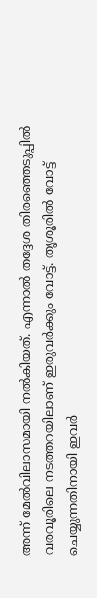അന്ന് മേല്‍വിലാസമായി നല്‍കിയത്. എന്നാല്‍ തദ്ദേശ തിരഞ്ഞെടുപ്പില്‍ വരവൂരിലെ നടത്തറയിലാണ് ഇരുവര്‍ക്കും വോട്ട്. തൃശൂരില്‍ വോട്ട് ചെയ്യുന്നതിനായി ഇവര്‍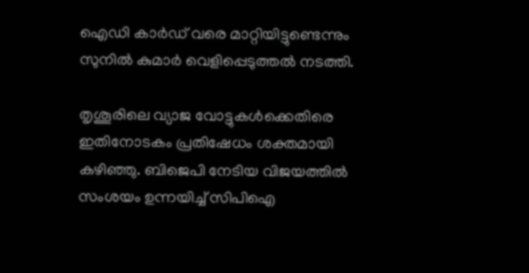ഐഡി കാര്‍ഡ് വരെ മാറ്റിയിട്ടുണ്ടെന്നും സുനില്‍ കുമാര്‍ വെളിപ്പെടുത്തല്‍ നടത്തി.

തൃശൂരിലെ വ്യാജ വോട്ടുകള്‍ക്കെതിരെ ഇതിനോടകം പ്രതിഷേധം ശക്തമായി കഴിഞ്ഞു. ബിജെപി നേടിയ വിജയത്തില്‍ സംശയം ഉന്നയിച്ച് സിപിഐ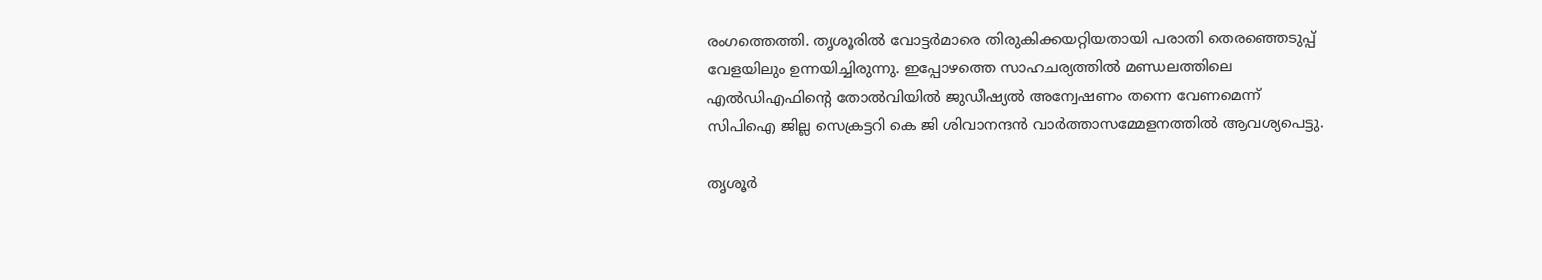രംഗത്തെത്തി. തൃശൂരില്‍ വോട്ടര്‍മാരെ തിരുകിക്കയറ്റിയതായി പരാതി തെരഞ്ഞെടുപ്പ് വേളയിലും ഉന്നയിച്ചിരുന്നു. ഇപ്പോഴത്തെ സാഹചര്യത്തില്‍ മണ്ഡലത്തിലെ എല്‍ഡിഎഫിന്റെ തോല്‍വിയില്‍ ജുഡീഷ്യല്‍ അന്വേഷണം തന്നെ വേണമെന്ന് സിപിഐ ജില്ല സെക്രട്ടറി കെ ജി ശിവാനന്ദന്‍ വാര്‍ത്താസമ്മേളനത്തില്‍ ആവശ്യപെട്ടു.

തൃശൂര്‍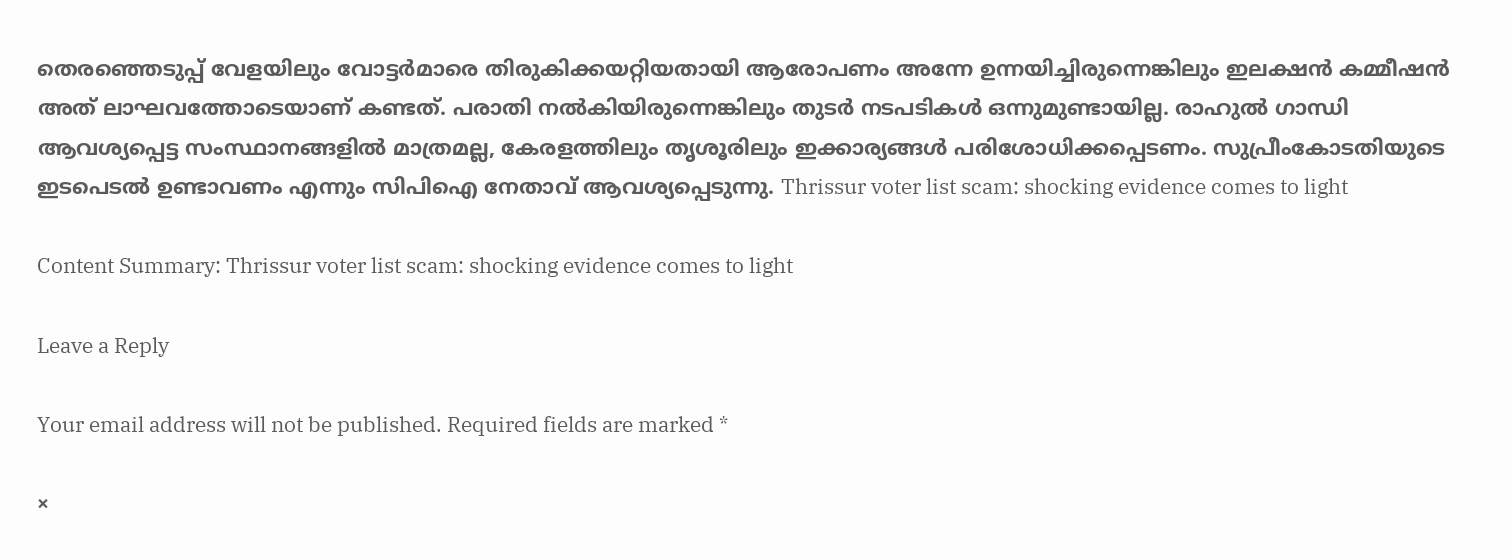തെരഞ്ഞെടുപ്പ് വേളയിലും വോട്ടര്‍മാരെ തിരുകിക്കയറ്റിയതായി ആരോപണം അന്നേ ഉന്നയിച്ചിരുന്നെങ്കിലും ഇലക്ഷന്‍ കമ്മീഷന്‍ അത് ലാഘവത്തോടെയാണ് കണ്ടത്. പരാതി നല്‍കിയിരുന്നെങ്കിലും തുടര്‍ നടപടികള്‍ ഒന്നുമുണ്ടായില്ല. രാഹുല്‍ ഗാന്ധി ആവശ്യപ്പെട്ട സംസ്ഥാനങ്ങളില്‍ മാത്രമല്ല, കേരളത്തിലും തൃശൂരിലും ഇക്കാര്യങ്ങള്‍ പരിശോധിക്കപ്പെടണം. സുപ്രീംകോടതിയുടെ ഇടപെടല്‍ ഉണ്ടാവണം എന്നും സിപിഐ നേതാവ് ആവശ്യപ്പെടുന്നു. Thrissur voter list scam: shocking evidence comes to light

Content Summary: Thrissur voter list scam: shocking evidence comes to light

Leave a Reply

Your email address will not be published. Required fields are marked *

×